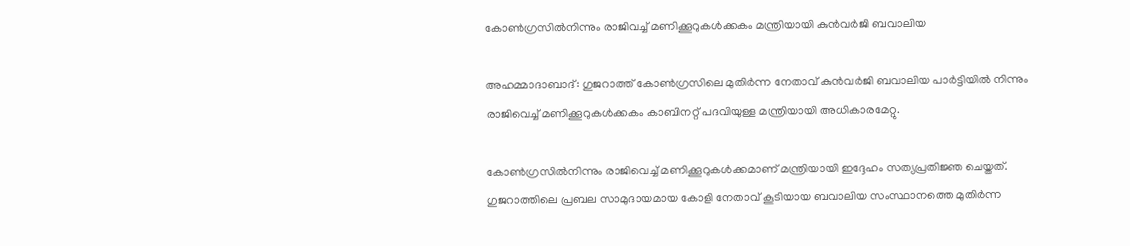കോണ്‍ഗ്രസില്‍നിന്നും രാജിവച്ച് മണിക്കൂറുകള്‍ക്കകം മന്ത്രിയായി കുന്‍വര്‍ജി ബവാലിയ

അഹമ്മാദാബാദ്: ഗുജറാത്ത് കോണ്‍ഗ്രസിലെ മുതിര്‍ന്ന നേതാവ് കുന്‍വര്‍ജി ബവാലിയ പാര്‍ട്ടിയില്‍ നിന്നും രാജിവെച്ച്‌ മണിക്കൂറുകള്‍ക്കകം കാബിനറ്റ്‌ പദവിയുള്ള മന്ത്രിയായി അധികാരമേറ്റു.

കോണ്‍ഗ്രസില്‍നിന്നും രാജിവെച്ച്‌ മണിക്കൂറുകള്‍ക്കമാണ് മന്ത്രിയായി ഇദ്ദേഹം സത്യപ്രതിജ്ഞ ചെയ്തത്. ഗുജറാത്തിലെ പ്രബല സാമുദായമായ കോളി നേതാവ് കൂടിയായ ബവാലിയ സംസ്ഥാനത്തെ മുതിര്‍ന്ന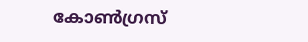കോണ്‍ഗ്രസ്‌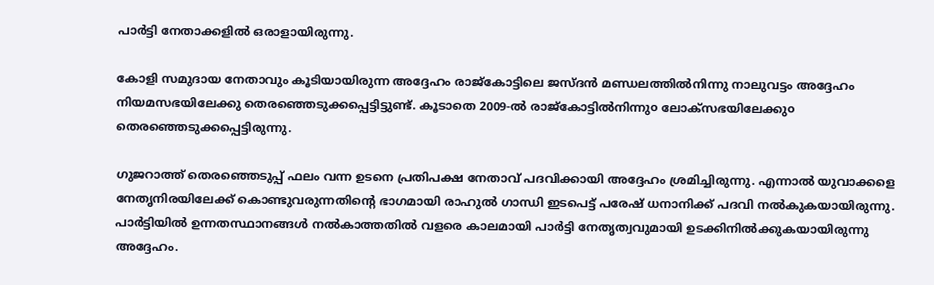പാര്‍ട്ടി നേതാക്കളില്‍ ഒരാളായിരുന്നു.

കോളി സമുദായ നേതാവും കൂടിയായിരുന്ന അദ്ദേഹം രാജ്കോട്ടിലെ ജസ്ദന്‍ മണ്ഡലത്തില്‍നിന്നു നാലുവട്ടം അദ്ദേഹം നിയമസഭയിലേക്കു തെരഞ്ഞെടുക്കപ്പെട്ടിട്ടുണ്ട്. കൂടാതെ 2009-ല്‍ രാജ്കോട്ടില്‍നിന്നു൦ ലോക്സഭയിലേക്കു൦ തെരഞ്ഞെടുക്കപ്പെട്ടിരുന്നു.

ഗുജറാത്ത് തെരഞ്ഞെടുപ്പ് ഫലം വന്ന ഉടനെ പ്രതിപക്ഷ നേതാവ് പദവിക്കായി അദ്ദേഹം ശ്രമിച്ചിരുന്നു. എന്നാല്‍ യുവാക്കളെ നേതൃനിരയിലേക്ക് കൊണ്ടുവരുന്നതിന്‍റെ ഭാഗമായി രാഹുല്‍ ഗാന്ധി ഇടപെട്ട് പരേഷ് ധനാനിക്ക് പദവി നല്‍കുകയായിരുന്നു. പാര്‍ട്ടിയില്‍ ഉന്നതസ്ഥാനങ്ങള്‍ നല്‍കാത്തതില്‍ വളരെ കാലമായി പാര്‍ട്ടി നേതൃത്വവുമായി ഉടക്കിനില്‍ക്കുകയായിരുന്നു അദ്ദേഹം.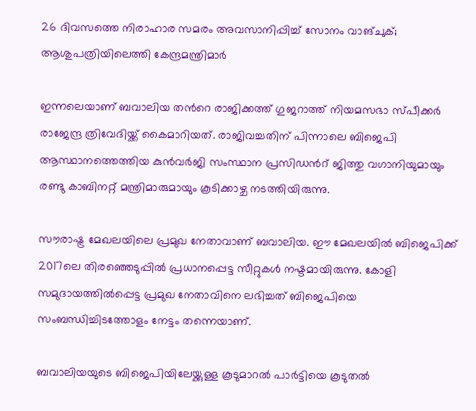26 ദിവസത്തെ നിരാഹാര സമരം അവസാനിപ്പിച്ച് സോനം വാങ്ചുക്; ആശുപത്രിയിലെത്തി കേന്ദ്രമന്ത്രിമാര്‍

ഇന്നലെയാണ് ബവാലിയ തന്‍റെ രാജിക്കത്ത് ഗുജറാത്ത് നിയമസഭാ സ്പീക്കര്‍ രാജേന്ദ്ര ത്രിവേദിയ്ക്ക് കൈമാറിയത്. രാജിവച്ചതിന് പിന്നാലെ ബിജെപി ആസ്ഥാനത്തെത്തിയ കുന്‍വര്‍ജി സംസ്ഥാന പ്രസിഡന്‍റ് ജിത്തു വഗാനിയുമായും രണ്ടു കാബിനറ്റ് മന്ത്രിമാരുമായും കൂടിക്കാഴ്ച നടത്തിയിരുന്നു.

സൗരാഷ്ട്ര മേഖലയിലെ പ്രമുഖ നേതാവാണ് ബവാലിയ. ഈ മേഖലയില്‍ ബിജെപിക്ക് 2017ലെ തിരഞ്ഞെടുപ്പില്‍ പ്രധാനപ്പെട്ട സീറ്റുകള്‍ നഷ്ടമായിരുന്നു. കോളി സമുദായത്തില്‍പ്പെട്ട പ്രമുഖ നേതാവിനെ ലഭിച്ചത് ബിജെപിയെ സംബന്ധിച്ചിടത്തോളം നേട്ടം തന്നെയാണ്.

ബവാലിയയുടെ ബിജെപിയിലേയ്ക്കുള്ള കൂടുമാറല്‍ പാര്‍ട്ടിയെ കൂടുതല്‍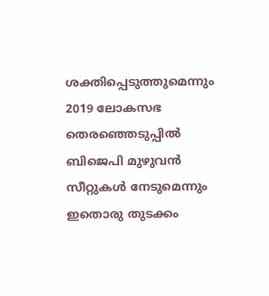ശക്തിപ്പെടുത്തുമെന്നും 2019 ലോകസഭ തെരഞ്ഞെടുപ്പില്‍ ബിജെപി മുഴുവന്‍ സീറ്റുകള്‍ നേടുമെന്നും ഇതൊരു തുടക്കം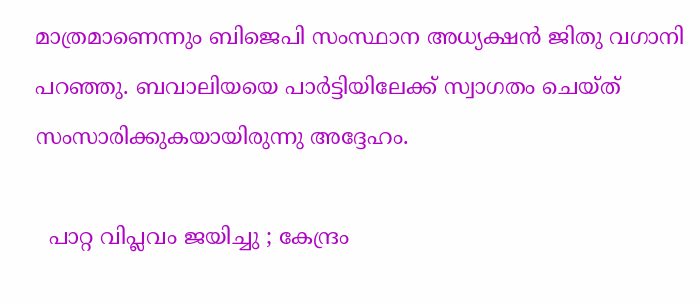മാത്രമാണെന്നും ബിജെപി സംസ്ഥാന അധ്യക്ഷന്‍ ജിതു വഗാനി പറഞ്ഞു. ബവാലിയയെ പാര്‍ട്ടിയിലേക്ക് സ്വാഗതം ചെയ്ത് സംസാരിക്കുകയായിരുന്നു അദ്ദേഹം.

  പാറ്റ വിപ്ലവം ജയിച്ചു ; കേന്ദ്രം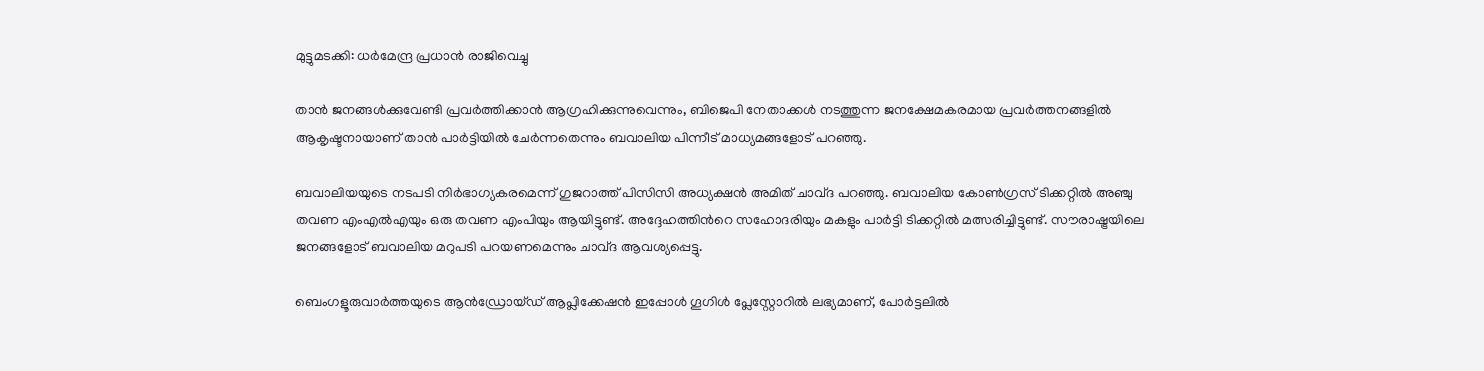മുട്ടുമടക്കി: ധർമേന്ദ്ര പ്രധാൻ രാജിവെച്ചു

താന്‍ ജനങ്ങള്‍ക്കുവേണ്ടി പ്രവര്‍ത്തിക്കാന്‍ ആഗ്രഹിക്കുന്നുവെന്നും, ബിജെപി നേതാക്കള്‍ നടത്തുന്ന ജനക്ഷേമകരമായ പ്രവര്‍ത്തനങ്ങളില്‍ ആകൃഷ്ടനായാണ് താന്‍ പാര്‍ട്ടിയില്‍ ചേര്‍ന്നതെന്നും ബവാലിയ പിന്നീട് മാധ്യമങ്ങളോട് പറഞ്ഞു.

ബവാലിയയുടെ നടപടി നിര്‍ഭാഗ്യകരമെന്ന് ഗുജറാത്ത് പിസിസി അധ്യക്ഷന്‍ അമിത് ചാവ്ദ പറഞ്ഞു. ബവാലിയ കോണ്‍ഗ്രസ് ടിക്കറ്റില്‍ അഞ്ചു തവണ എംഎല്‍എയും ഒരു തവണ എംപിയും ആയിട്ടുണ്ട്. അദ്ദേഹത്തിന്‍റെ സഹോദരിയും മകളും പാര്‍ട്ടി ടിക്കറ്റില്‍ മത്സരിച്ചിട്ടുണ്ട്. സൗരാഷ്ട്രയിലെ ജനങ്ങളോട് ബവാലിയ മറുപടി പറയണമെന്നും ചാവ്ദ ആവശ്യപ്പെട്ടു.

ബെംഗളൂരുവാർത്തയുടെ ആൻഡ്രോയ്ഡ് ആപ്ലിക്കേഷൻ ഇപ്പോൾ ഗൂഗിൾ പ്ലേസ്റ്റോറിൽ ലഭ്യമാണ്, പോർട്ടലിൽ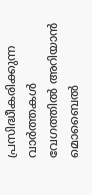പ്രസിദ്ധീകരിക്കുന്ന വാർത്തകൾ വേഗത്തിൽ അറിയാൻ മൊബൈൽ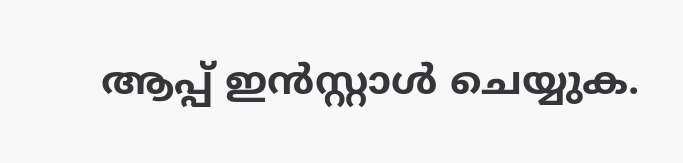ആപ്പ് ഇൻസ്റ്റാൾ ചെയ്യുക.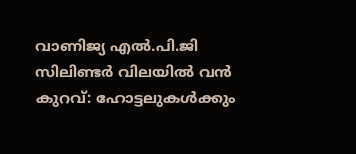വാണിജ്യ എൽ.പി.ജി സിലിണ്ടർ വിലയിൽ വൻ കുറവ്: ഹോട്ടലുകൾക്കും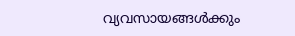വ്യവസായങ്ങൾക്കും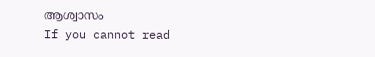ആശ്വാസം
If you cannot read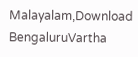Malayalam,Download BengaluruVartha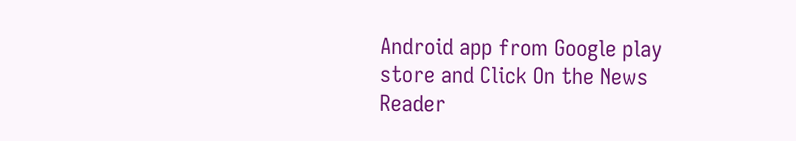Android app from Google play store and Click On the News Reader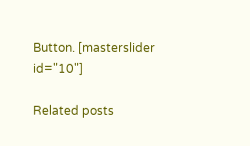Button. [masterslider id="10"]

Related posts